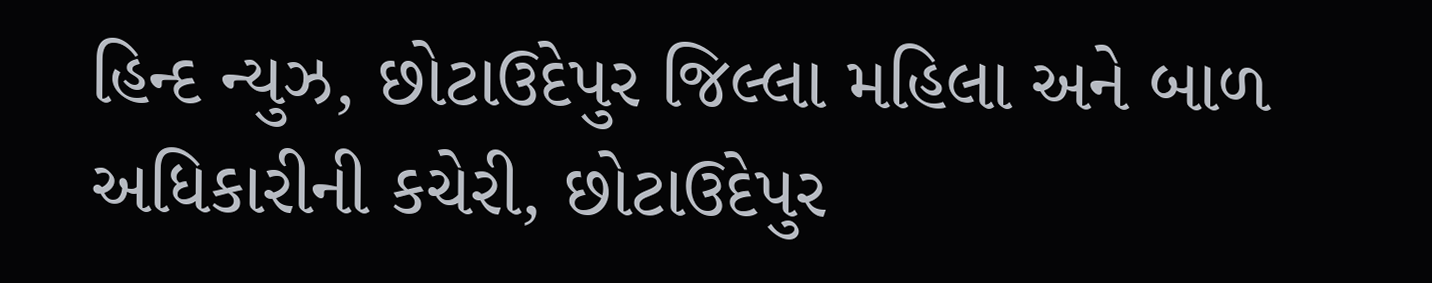હિન્દ ન્યુઝ, છોટાઉદેપુર જિલ્લા મહિલા અને બાળ અધિકારીની કચેરી, છોટાઉદેપુર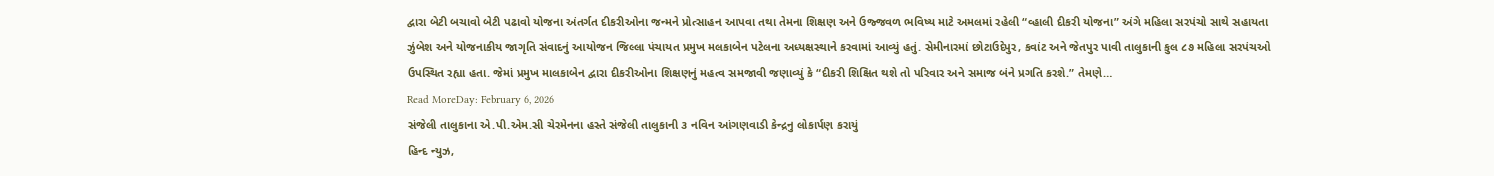દ્વારા બેટી બચાવો બેટી પઢાવો યોજના અંતર્ગત દીકરીઓના જન્મને પ્રોત્સાહન આપવા તથા તેમના શિક્ષણ અને ઉજ્જવળ ભવિષ્ય માટે અમલમાં રહેલી “વ્હાલી દીકરી યોજના” અંગે મહિલા સરપંચો સાથે સહાયતા ઝુંબેશ અને યોજનાકીય જાગૃતિ સંવાદનું આયોજન જિલ્લા પંચાયત પ્રમુખ મલકાબેન પટેલના અધ્યક્ષસ્થાને કરવામાં આવ્યું હતું. સેમીનારમાં છોટાઉદેપુર, કવાંટ અને જેતપુર પાવી તાલુકાની કુલ ૮૭ મહિલા સરપંચઓ ઉપસ્થિત રહ્યા હતા. જેમાં પ્રમુખ માલકાબેન દ્વારા દીકરીઓના શિક્ષણનું મહત્વ સમજાવી જણાવ્યું કે “દીકરી શિક્ષિત થશે તો પરિવાર અને સમાજ બંને પ્રગતિ કરશે.” તેમણે…
Read MoreDay: February 6, 2026
સંજેલી તાલુકાના એ.પી.એમ.સી ચેરમેનના હસ્તે સંજેલી તાલુકાની ૩ નવિન આંગણવાડી કેન્દ્રનુ લોકાર્પણ કરાયું
હિન્દ ન્યુઝ,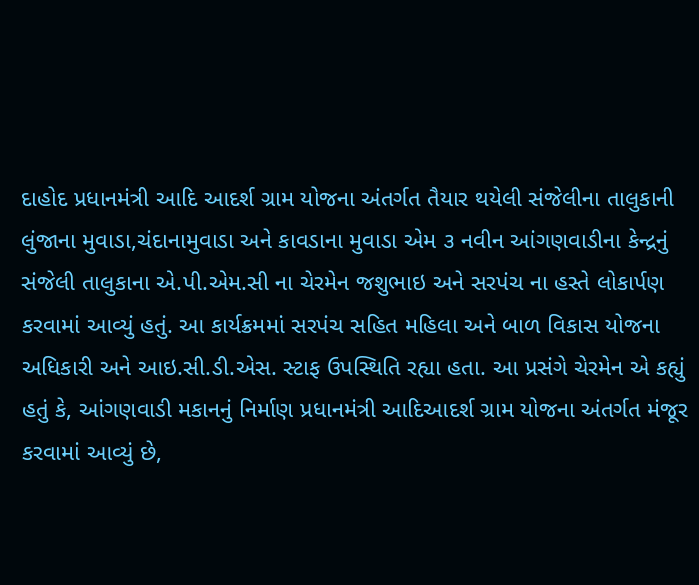દાહોદ પ્રધાનમંત્રી આદિ આદર્શ ગ્રામ યોજના અંતર્ગત તૈયાર થયેલી સંજેલીના તાલુકાની લુંજાના મુવાડા,ચંદાનામુવાડા અને કાવડાના મુવાડા એમ ૩ નવીન આંગણવાડીના કેન્દ્રનું સંજેલી તાલુકાના એ.પી.એમ.સી ના ચેરમેન જશુભાઇ અને સરપંચ ના હસ્તે લોકાર્પણ કરવામાં આવ્યું હતું. આ કાર્યક્રમમાં સરપંચ સહિત મહિલા અને બાળ વિકાસ યોજના અધિકારી અને આઇ.સી.ડી.એસ. સ્ટાફ ઉપસ્થિતિ રહ્યા હતા. આ પ્રસંગે ચેરમેન એ કહ્યું હતું કે, આંગણવાડી મકાનનું નિર્માણ પ્રધાનમંત્રી આદિઆદર્શ ગ્રામ યોજના અંતર્ગત મંજૂર કરવામાં આવ્યું છે,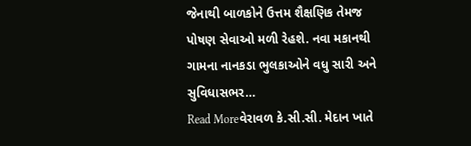જેનાથી બાળકોને ઉત્તમ શૈક્ષણિક તેમજ પોષણ સેવાઓ મળી રેહશે. નવા મકાનથી ગામના નાનકડા ભુલકાઓને વધુ સારી અને સુવિધાસભર…
Read Moreવેરાવળ કે.સી.સી. મેદાન ખાતે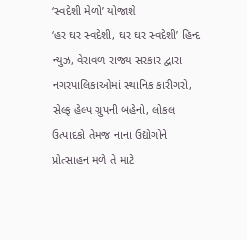‘સ્વદેશી મેળો’ યોજાશે
‘હર ઘર સ્વદેશી, ઘર ઘર સ્વદેશી’ હિન્દ ન્યુઝ, વેરાવળ રાજ્ય સરકાર દ્વારા નગરપાલિકાઓમાં સ્થાનિક કારીગરો, સેલ્ફ હેલ્પ ગ્રુપની બહેનો, લોકલ ઉત્પાદકો તેમજ નાના ઉદ્યોગોને પ્રોત્સાહન મળે તે માટે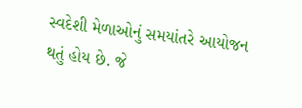સ્વદેશી મેળાઓનું સમયાંતરે આયોજન થતું હોય છે. જે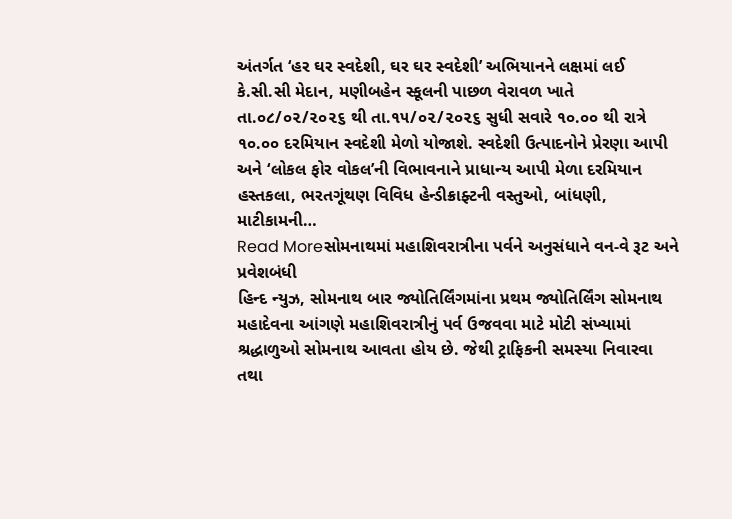અંતર્ગત ‘હર ઘર સ્વદેશી, ઘર ઘર સ્વદેશી’ અભિયાનને લક્ષમાં લઈ કે.સી.સી મેદાન, મણીબહેન સ્કૂલની પાછળ વેરાવળ ખાતે તા.૦૮/૦૨/૨૦૨૬ થી તા.૧૫/૦૨/૨૦૨૬ સુધી સવારે ૧૦.૦૦ થી રાત્રે ૧૦.૦૦ દરમિયાન સ્વદેશી મેળો યોજાશે. સ્વદેશી ઉત્પાદનોને પ્રેરણા આપી અને ‘લોકલ ફોર વોકલ’ની વિભાવનાને પ્રાધાન્ય આપી મેળા દરમિયાન હસ્તકલા, ભરતગૂંથણ વિવિધ હેન્ડીક્રાફ્ટની વસ્તુઓ, બાંધણી, માટીકામની…
Read Moreસોમનાથમાં મહાશિવરાત્રીના પર્વને અનુસંધાને વન-વે રૂટ અને પ્રવેશબંધી
હિન્દ ન્યુઝ, સોમનાથ બાર જ્યોતિર્લિંગમાંના પ્રથમ જ્યોતિર્લિંગ સોમનાથ મહાદેવના આંગણે મહાશિવરાત્રીનું પર્વ ઉજવવા માટે મોટી સંખ્યામાં શ્રદ્ધાળુઓ સોમનાથ આવતા હોય છે. જેથી ટ્રાફિકની સમસ્યા નિવારવા તથા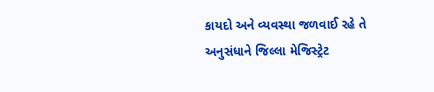કાયદો અને વ્યવસ્થા જળવાઈ રહે તે અનુસંધાને જિલ્લા મેજિસ્ટ્રેટ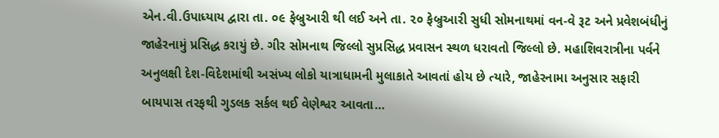એન.વી.ઉપાધ્યાય દ્વારા તા. ૦૯ ફેબ્રુઆરી થી લઈ અને તા. ૨૦ ફેબ્રુઆરી સુધી સોમનાથમાં વન-વે રૂટ અને પ્રવેશબંધીનું જાહેરનામું પ્રસિદ્ધ કરાયું છે. ગીર સોમનાથ જિલ્લો સુપ્રસિદ્ધ પ્રવાસન સ્થળ ધરાવતો જિલ્લો છે. મહાશિવરાત્રીના પર્વને અનુલક્ષી દેશ-વિદેશમાંથી અસંખ્ય લોકો યાત્રાધામની મુલાકાતે આવતાં હોય છે ત્યારે, જાહેરનામા અનુસાર સફારી બાયપાસ તરફથી ગુડલક સર્કલ થઈ વેણેશ્વર આવતા…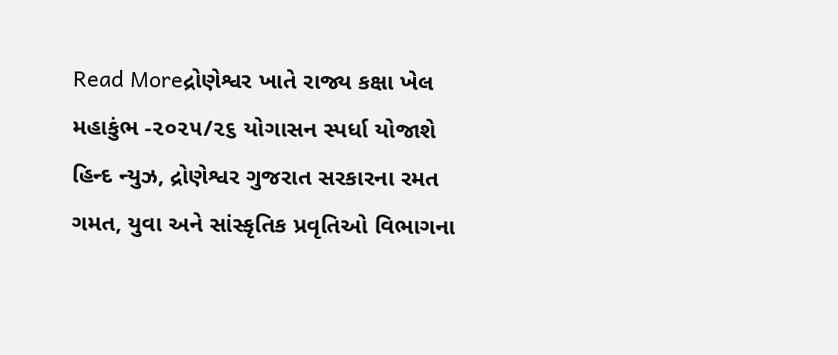Read Moreદ્રોણેશ્વર ખાતે રાજ્ય કક્ષા ખેલ મહાકુંભ -૨૦૨૫/૨૬ યોગાસન સ્પર્ધા યોજાશે
હિન્દ ન્યુઝ, દ્રોણેશ્વર ગુજરાત સરકારના રમત ગમત, યુવા અને સાંસ્કૃતિક પ્રવૃતિઓ વિભાગના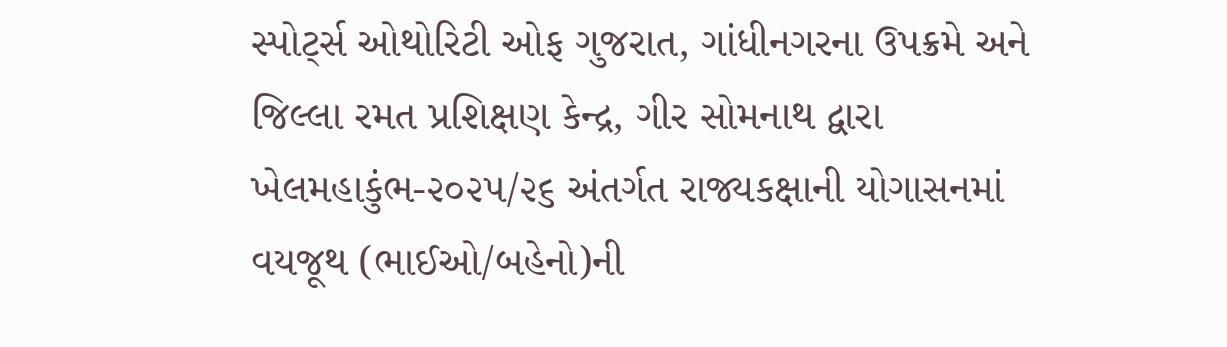સ્પોર્ટ્સ ઓથોરિટી ઓફ ગુજરાત, ગાંધીનગરના ઉપક્રમે અને જિલ્લા રમત પ્રશિક્ષણ કેન્દ્ર, ગીર સોમનાથ દ્વારા ખેલમહાકુંભ-૨૦૨૫/૨૬ અંતર્ગત રાજ્યકક્ષાની યોગાસનમાં વયજૂથ (ભાઈઓ/બહેનો)ની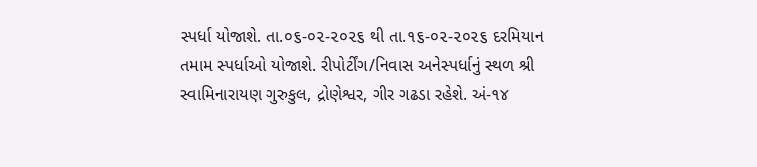સ્પર્ધા યોજાશે. તા.૦૬-૦૨-૨૦૨૬ થી તા.૧૬-૦૨-૨૦૨૬ દરમિયાન તમામ સ્પર્ધાઓ યોજાશે. રીપોર્ટીંગ/નિવાસ અનેસ્પર્ધાનું સ્થળ શ્રી સ્વામિનારાયણ ગુરુકુલ, દ્રોણેશ્વર, ગીર ગઢડા રહેશે. અં-૧૪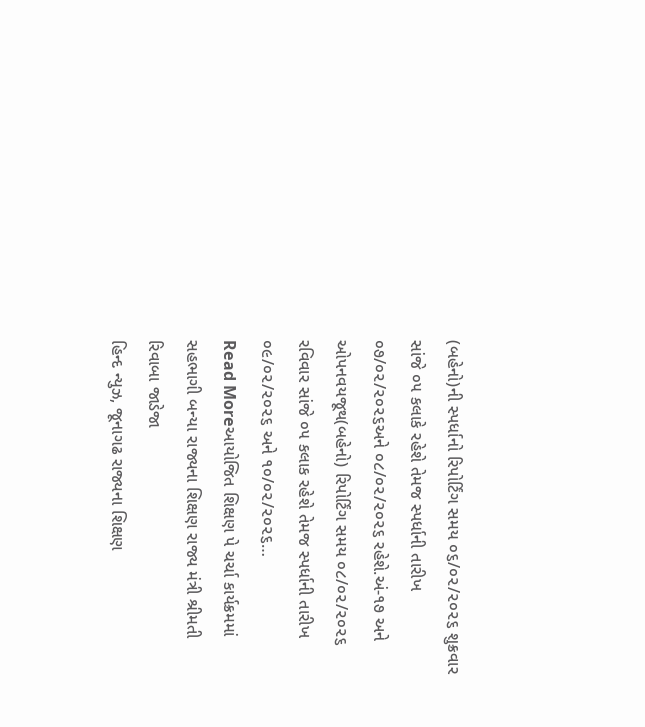(બહેનો)ની સ્પર્ધાનો રિપોર્ટિંગ સમય ૦૬/૦૨/૨૦૨૬ શુક્રવાર સાંજે ૦૫ કલાકે રહેશે તેમજ સ્પર્ધાની તારીખ ૦૭/૦૨/૨૦૨૬અને ૦૮/૦૨/૨૦૨૬ રહેશે.અં-૧૭ અને ઓપનવયજૂથ(બહેનો) રિપોર્ટિંગ સમય ૦૮/૦૨/૨૦૨૬ રવિવાર સાંજે ૦૫ કલાક રહેશે તેમજ સ્પર્ધાની તારીખ ૦૯/૦૨/૨૦૨૬ અને ૧૦/૦૨/૨૦૨૬…
Read Moreઆયોજિત શિક્ષણ પે ચર્ચા કાર્યક્રમમાં સહભાગી બન્યા રાજ્યના શિક્ષણ રાજ્ય મંત્રી શ્રીમતી રિવાબા જાડેજા
હિન્દ ન્યુઝ, જૂનાગઢ રાજ્યના શિક્ષણ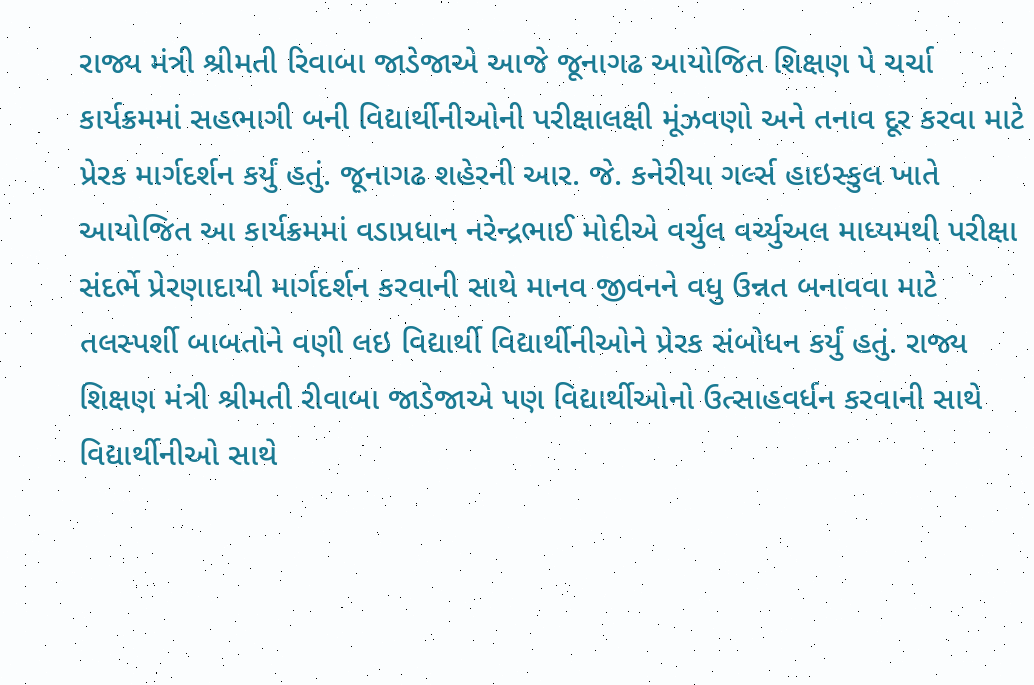રાજ્ય મંત્રી શ્રીમતી રિવાબા જાડેજાએ આજે જૂનાગઢ આયોજિત શિક્ષણ પે ચર્ચા કાર્યક્રમમાં સહભાગી બની વિદ્યાર્થીનીઓની પરીક્ષાલક્ષી મૂંઝવણો અને તનાવ દૂર કરવા માટે પ્રેરક માર્ગદર્શન કર્યું હતું. જૂનાગઢ શહેરની આર. જે. કનેરીયા ગર્લ્સ હાઇસ્કુલ ખાતે આયોજિત આ કાર્યક્રમમાં વડાપ્રધાન નરેન્દ્રભાઈ મોદીએ વર્ચુલ વર્ચ્યુઅલ માધ્યમથી પરીક્ષા સંદર્ભે પ્રેરણાદાયી માર્ગદર્શન કરવાની સાથે માનવ જીવનને વધુ ઉન્નત બનાવવા માટે તલસ્પર્શી બાબતોને વણી લઇ વિદ્યાર્થી વિદ્યાર્થીનીઓને પ્રેરક સંબોધન કર્યું હતું. રાજ્ય શિક્ષણ મંત્રી શ્રીમતી રીવાબા જાડેજાએ પણ વિદ્યાર્થીઓનો ઉત્સાહવર્ધન કરવાની સાથે વિદ્યાર્થીનીઓ સાથે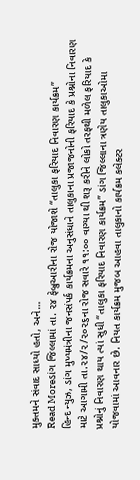મુક્તમને સંવાદ સાધ્યો હતો, અને…
Read Moreડાંગ જિલ્લામાં તા. ૨૪ ફેબ્રુઆરીના રોજ યોજાશે “તાલુકા ફરિયાદ નિવારણ કાર્યક્રમ”
હિન્દ ન્યુઝ, ડાંગ મુખ્યમંત્રીના જનસંપર્ક કાર્યક્રમના અનુસંધાને તાલુકાના પ્રજાજનોની ફરિયાદ કે પ્રશ્નોના નિવારણ માટે આગામી તા.૨૪/૨/૨૦૨૬ના રોજ સવારે ૧૧:૦૦ વાગ્યા થી શરૂ કરીને લોકો તરફથી મળેલ ફરિયાદ કે પ્રશ્નોનું નિવારણ થાય ત્યાં સુધી “તાલુકા ફરિયાદ નિવારણ કાર્યક્રમ” ડાંગ જિલ્લાના ત્રણેય તાલુકાઓમા યોજવામાં આવનાર છે. નિયત કાર્યક્રમ મુજબ આહવા તાલુકાનો કાર્યક્રમ કલેક્ટર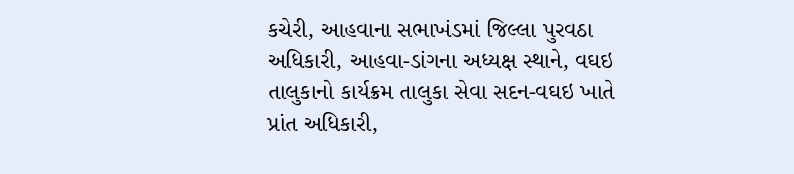કચેરી, આહવાના સભાખંડમાં જિલ્લા પુરવઠા અધિકારી, આહવા-ડાંગના અધ્યક્ષ સ્થાને, વઘઇ તાલુકાનો કાર્યક્રમ તાલુકા સેવા સદન-વઘઇ ખાતે પ્રાંત અધિકારી,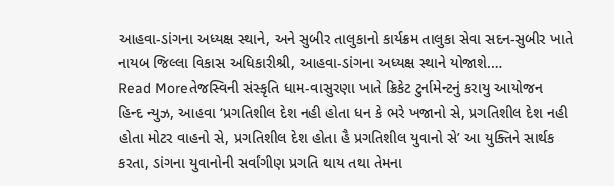આહવા-ડાંગના અધ્યક્ષ સ્થાને, અને સુબીર તાલુકાનો કાર્યક્રમ તાલુકા સેવા સદન-સુબીર ખાતે નાયબ જિલ્લા વિકાસ અધિકારીશ્રી, આહવા-ડાંગના અધ્યક્ષ સ્થાને યોજાશે.…
Read Moreતેજસ્વિની સંસ્કૃતિ ધામ-વાસુરણા ખાતે ક્રિકેટ ટુર્નામેન્ટનું કરાયુ આયોજન
હિન્દ ન્યુઝ, આહવા ‘પ્રગતિશીલ દેશ નહી હોતા ધન કે ભરે ખજાનો સે, પ્રગતિશીલ દેશ નહી હોતા મોટર વાહનો સે, પ્રગતિશીલ દેશ હોતા હૈ પ્રગતિશીલ યુવાનો સે’ આ યુક્તિને સાર્થક કરતા, ડાંગના યુવાનોની સર્વાંગીણ પ્રગતિ થાય તથા તેમના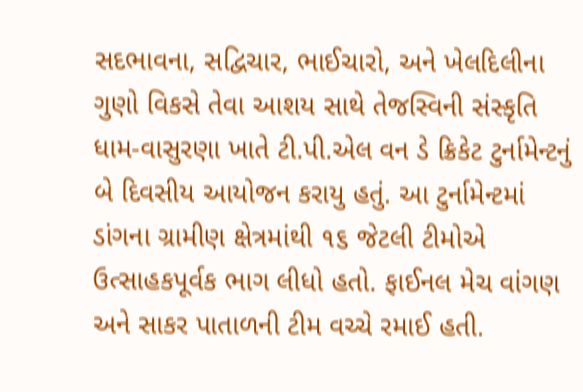સદભાવના, સદ્વિચાર, ભાઈચારો, અને ખેલદિલીના ગુણો વિકસે તેવા આશય સાથે તેજસ્વિની સંસ્કૃતિ ધામ-વાસુરણા ખાતે ટી.પી.એલ વન ડે ક્રિકેટ ટુર્નામેન્ટનું બે દિવસીય આયોજન કરાયુ હતું. આ ટુર્નામેન્ટમાં ડાંગના ગ્રામીણ ક્ષેત્રમાંથી ૧૬ જેટલી ટીમોએ ઉત્સાહકપૂર્વક ભાગ લીધો હતો. ફાઈનલ મેચ વાંગણ અને સાકર પાતાળની ટીમ વચ્ચે રમાઈ હતી.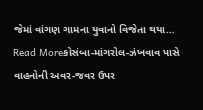જેમાં વાંગણ ગામના યુવાનો વિજેતા થયા…
Read Moreકોસંબા-માંગરોલ-ઝંખવાવ પાસે વાહનોની અવર-જવર ઉપર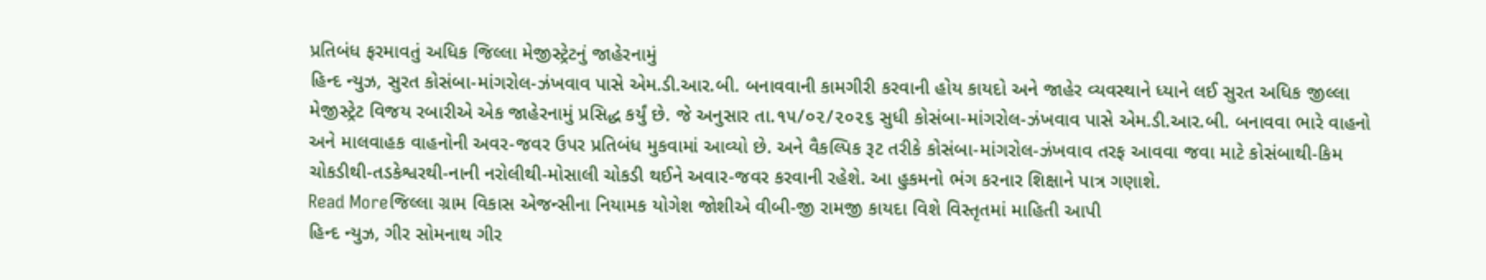પ્રતિબંધ ફરમાવતું અધિક જિલ્લા મેજીસ્ટ્રેટનું જાહેરનામું
હિન્દ ન્યુઝ, સુરત કોસંબા-માંગરોલ-ઝંખવાવ પાસે એમ.ડી.આર.બી. બનાવવાની કામગીરી કરવાની હોય કાયદો અને જાહેર વ્યવસ્થાને ધ્યાને લઈ સુરત અધિક જીલ્લા મેજીસ્ટ્રેટ વિજય રબારીએ એક જાહેરનામું પ્રસિદ્ધ કર્યું છે. જે અનુસાર તા.૧૫/૦૨/૨૦૨૬ સુધી કોસંબા-માંગરોલ-ઝંખવાવ પાસે એમ.ડી.આર.બી. બનાવવા ભારે વાહનો અને માલવાહક વાહનોની અવર-જવર ઉપર પ્રતિબંધ મુકવામાં આવ્યો છે. અને વૈકલ્પિક રૂટ તરીકે કોસંબા-માંગરોલ-ઝંખવાવ તરફ આવવા જવા માટે કોસંબાથી-કિમ ચોકડીથી-તડકેશ્વરથી-નાની નરોલીથી-મોસાલી ચોકડી થઈને અવાર-જવર કરવાની રહેશે. આ હુકમનો ભંગ કરનાર શિક્ષાને પાત્ર ગણાશે.
Read Moreજિલ્લા ગ્રામ વિકાસ એજન્સીના નિયામક યોગેશ જોશીએ વીબી-જી રામજી કાયદા વિશે વિસ્તૃતમાં માહિતી આપી
હિન્દ ન્યુઝ, ગીર સોમનાથ ગીર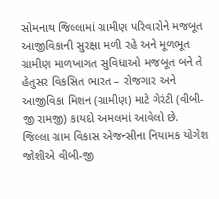સોમનાથ જિલ્લામાં ગ્રામીણ પરિવારોને મજબૂત આજીવિકાની સુરક્ષા મળી રહે અને મૂળભૂત ગ્રામીણ માળખાગત સુવિધાઓ મજબૂત બને તે હેતુસર વિકસિત ભારત – રોજગાર અને આજીવિકા મિશન (ગ્રામીણ) માટે ગેરંટી (વીબી-જી રામજી) કાયદો અમલમાં આવેલો છે. જિલ્લા ગ્રામ વિકાસ એજન્સીના નિયામક યોગેશ જોશીએ વીબી-જી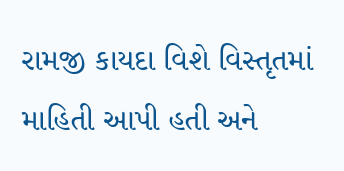રામજી કાયદા વિશે વિસ્તૃતમાં માહિતી આપી હતી અને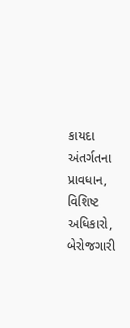કાયદા અંતર્ગતના પ્રાવધાન, વિશિષ્ટ અધિકારો, બેરોજગારી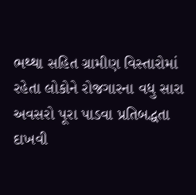ભથ્થા સહિત ગ્રામીણ વિસ્તારોમાં રહેતા લોકોને રોજગારના વધુ સારા અવસરો પૂરા પાડવા પ્રતિબદ્ધતા દાખવી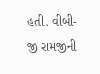હતી. વીબી-જી રામજીની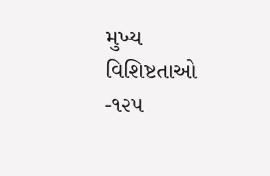મુખ્ય વિશિષ્ટતાઓ -૧૨૫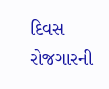દિવસ રોજગારની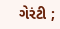ગેરંટી ;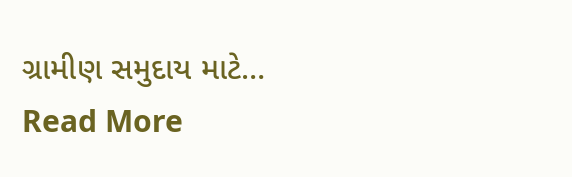ગ્રામીણ સમુદાય માટે…
Read More